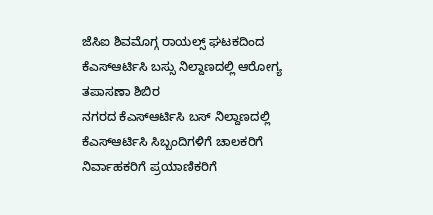ಜೆಸಿಐ ಶಿವಮೊಗ್ಗ ರಾಯಲ್ಸ್ ಘಟಕದಿಂದ ಕೆಎಸ್ಆರ್ಟಿಸಿ ಬಸ್ಸು ನಿಲ್ದಾಣದಲ್ಲಿ ಆರೋಗ್ಯ ತಪಾಸಣಾ ಶಿಬಿರ
ನಗರದ ಕೆಎಸ್ಆರ್ಟಿಸಿ ಬಸ್ ನಿಲ್ದಾಣದಲ್ಲಿ ಕೆಎಸ್ಆರ್ಟಿಸಿ ಸಿಬ್ಬಂದಿಗಳಿಗೆ ಚಾಲಕರಿಗೆ ನಿರ್ವಾಹಕರಿಗೆ ಪ್ರಯಾಣಿಕರಿಗೆ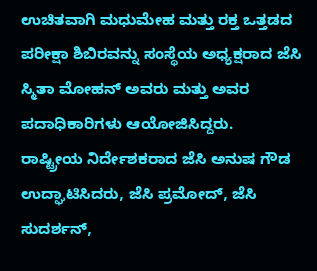ಉಚಿತವಾಗಿ ಮಧುಮೇಹ ಮತ್ತು ರಕ್ತ ಒತ್ತಡದ ಪರೀಕ್ಷಾ ಶಿಬಿರವನ್ನು ಸಂಸ್ಥೆಯ ಅಧ್ಯಕ್ಷರಾದ ಜೆಸಿ ಸ್ಮಿತಾ ಮೋಹನ್ ಅವರು ಮತ್ತು ಅವರ ಪದಾಧಿಕಾರಿಗಳು ಆಯೋಜಿಸಿದ್ದರು.
ರಾಷ್ಟ್ರೀಯ ನಿರ್ದೇಶಕರಾದ ಜೆಸಿ ಅನುಷ ಗೌಡ ಉದ್ಘಾಟಿಸಿದರು, ಜೆಸಿ ಪ್ರಮೋದ್, ಜೆಸಿ ಸುದರ್ಶನ್,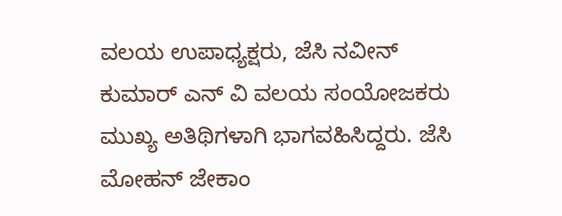ವಲಯ ಉಪಾಧ್ಯಕ್ಷರು, ಜೆಸಿ ನವೀನ್ ಕುಮಾರ್ ಎನ್ ವಿ ವಲಯ ಸಂಯೋಜಕರು ಮುಖ್ಯ ಅತಿಥಿಗಳಾಗಿ ಭಾಗವಹಿಸಿದ್ದರು. ಜೆಸಿ ಮೋಹನ್ ಜೇಕಾಂ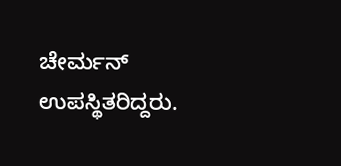ಚೇರ್ಮನ್ ಉಪಸ್ಥಿತರಿದ್ದರು.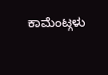ಕಾಮೆಂಟ್ಗಳು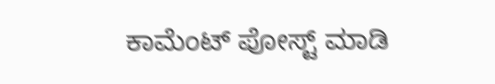ಕಾಮೆಂಟ್ ಪೋಸ್ಟ್ ಮಾಡಿ